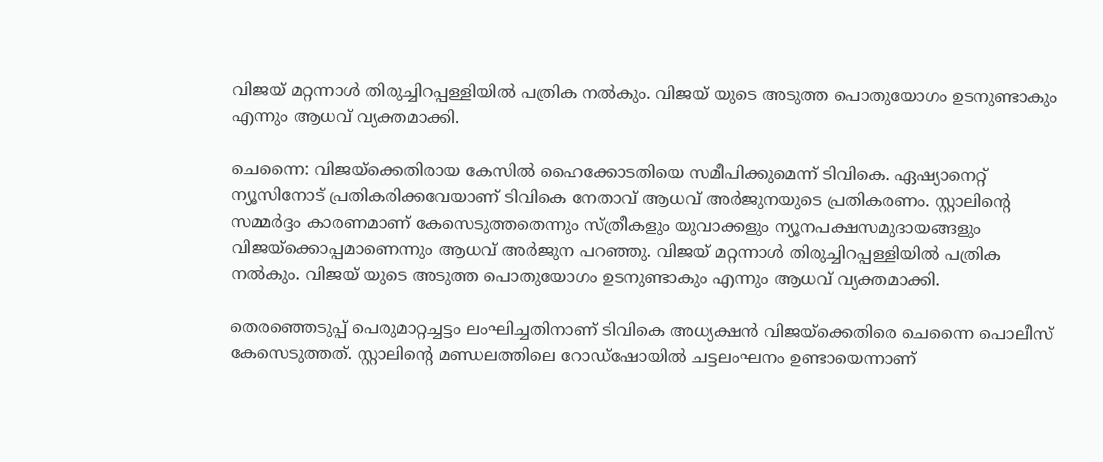വിജയ് മറ്റന്നാൾ തിരുച്ചിറപ്പള്ളിയിൽ പത്രിക നൽകും. വിജയ് യുടെ അടുത്ത പൊതുയോഗം ഉടനുണ്ടാകും എന്നും ആധവ് വ്യക്തമാക്കി.

ചെന്നൈ: വിജയ‍്‍ക്കെതിരായ കേസിൽ ഹൈക്കോടതിയെ സമീപിക്കുമെന്ന് ടിവികെ. ഏഷ്യാനെറ്റ് ന്യൂസിനോട് പ്രതികരിക്കവേയാണ് ടിവികെ നേതാവ് ആധവ് അർജുനയുടെ പ്രതികരണം. സ്റ്റാലിന്റെ സമ്മർദ്ദം കാരണമാണ് കേസെടുത്തതെന്നും സ്ത്രീകളും യുവാക്കളും ന്യൂനപക്ഷസമുദായങ്ങളും വിജയ്ക്കൊപ്പമാണെന്നും ആധവ് അർജുന പറഞ്ഞു. വിജയ് മറ്റന്നാൾ തിരുച്ചിറപ്പള്ളിയിൽ പത്രിക നൽകും. വിജയ് യുടെ അടുത്ത പൊതുയോഗം ഉടനുണ്ടാകും എന്നും ആധവ് വ്യക്തമാക്കി.

തെരഞ്ഞെടുപ്പ് പെരുമാറ്റച്ചട്ടം ലംഘിച്ചതിനാണ് ടിവികെ അധ്യക്ഷൻ വിജയ്ക്കെതിരെ ചെന്നൈ പൊലീസ് കേസെടുത്തത്. സ്റ്റാലിന്‍റെ മണ്ഡലത്തിലെ റോഡ്ഷോയിൽ ചട്ടലംഘനം ഉണ്ടായെന്നാണ്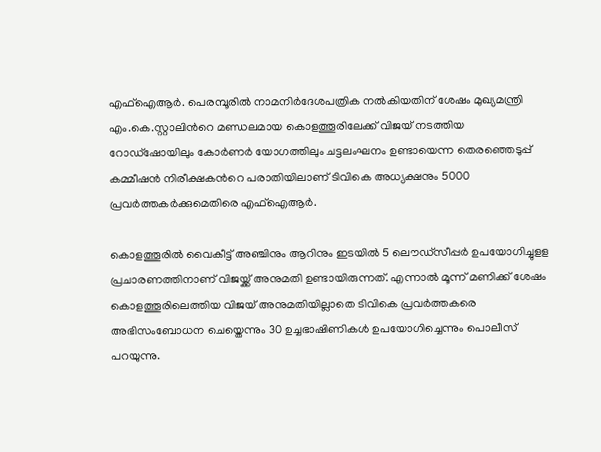എഫ്ഐആര്‍. പെരമ്പൂരിൽ നാമനിർദേശപത്രിക നൽകിയതിന് ശേഷം മുഖ്യമന്ത്രി എം.കെ.സ്റ്റാലിന്‍റെ മണ്ഡലമായ കൊളത്തൂരിലേക്ക് വിജയ് നടത്തിയ റോഡ്ഷോയിലും കോർണർ യോഗത്തിലും ചട്ടലംഘനം ഉണ്ടായെന്ന തെരഞ്ഞെടുപ്പ് കമ്മീഷൻ നിരീക്ഷകന്‍റെ പരാതിയിലാണ് ടിവികെ അധ്യക്ഷനും 5000 പ്രവർത്തകർക്കുമെതിരെ എഫ്ഐആർ.

കൊളത്തൂരിൽ വൈകീട്ട് അഞ്ചിനും ആറിനും ഇടയിൽ 5 ലൌഡ്സീപ്പർ ഉപയോഗിച്ചുളള പ്രചാരണത്തിനാണ് വിജയ്ക്ക് അനുമതി ഉണ്ടായിരുന്നത്. എന്നാൽ മൂന്ന് മണിക്ക് ശേഷം കൊളത്തൂരിലെത്തിയ വിജയ് അനുമതിയില്ലാതെ ടിവികെ പ്രവർത്തകരെ അഭിസംബോധന ചെയ്തെന്നും 30 ഉച്ചഭാഷിണികൾ ഉപയോഗിച്ചെന്നും പൊലീസ് പറയുന്നു.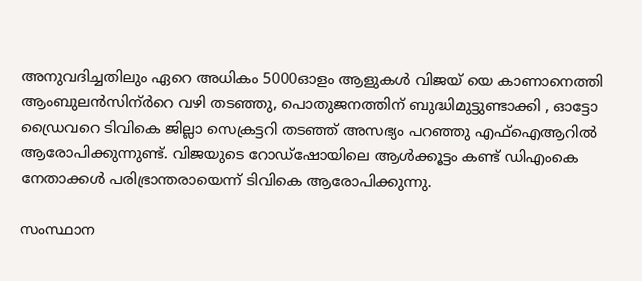അനുവദിച്ചതിലും ഏറെ അധികം 5000ഓളം ആളുകൾ വിജയ് യെ കാണാനെത്തി ആംബുലൻസിന്ർറെ വഴി തടഞ്ഞു, പൊതുജനത്തിന് ബുദ്ധിമുട്ടുണ്ടാക്കി , ഓട്ടോ ഡ്രൈവറെ ടിവികെ ജില്ലാ സെക്രട്ടറി തടഞ്ഞ് അസഭ്യം പറഞ്ഞു എഫ്ഐആറിൽ ആരോപിക്കുന്നുണ്ട്. വിജയുടെ റോഡ്ഷോയിലെ ആൾക്കൂട്ടം കണ്ട് ഡിഎംകെ നേതാക്കൾ പരിഭ്രാന്തരായെന്ന് ടിവികെ ആരോപിക്കുന്നു.

സംസ്ഥാന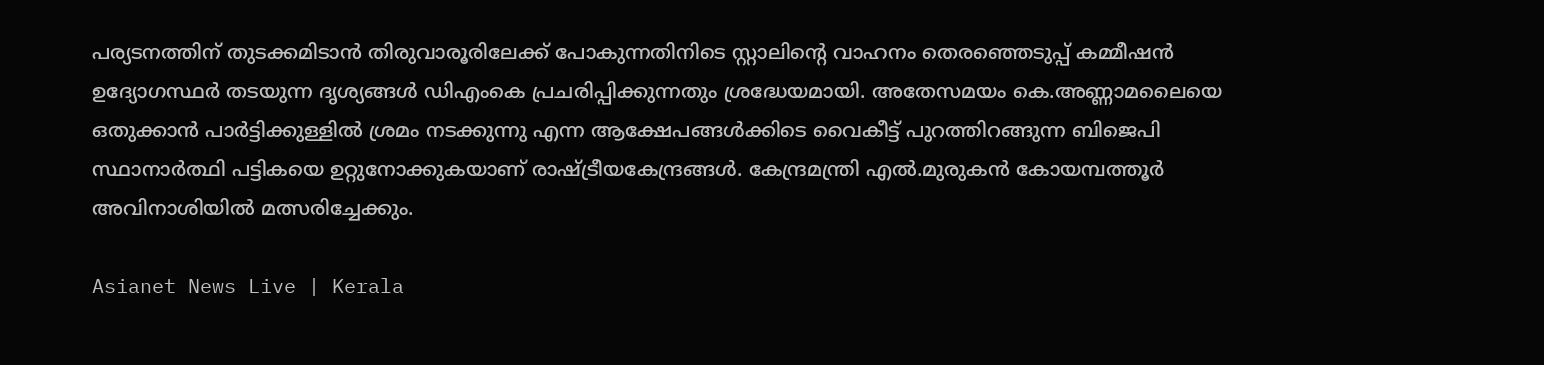പര്യടനത്തിന് തുടക്കമിടാൻ തിരുവാരൂരിലേക്ക് പോകുന്നതിനിടെ സ്റ്റാലിന്‍റെ വാഹനം തെരഞ്ഞെടുപ്പ് കമ്മീഷൻ ഉദ്യോഗസ്ഥർ തടയുന്ന ദൃശ്യങ്ങൾ ഡിഎംകെ പ്രചരിപ്പിക്കുന്നതും ശ്രദ്ധേയമായി. അതേസമയം കെ.അണ്ണാമലൈയെ ഒതുക്കാൻ പാർട്ടിക്കുള്ളിൽ ശ്രമം നടക്കുന്നു എന്ന ആക്ഷേപങ്ങൾക്കിടെ വൈകീട്ട് പുറത്തിറങ്ങുന്ന ബിജെപി സ്ഥാനാർത്ഥി പട്ടികയെ ഉറ്റുനോക്കുകയാണ് രാഷ്ട്രീയകേന്ദ്രങ്ങൾ. കേന്ദ്രമന്ത്രി എൽ.മുരുകൻ കോയമ്പത്തൂർ അവിനാശിയിൽ മത്സരിച്ചേക്കും.

Asianet News Live | Kerala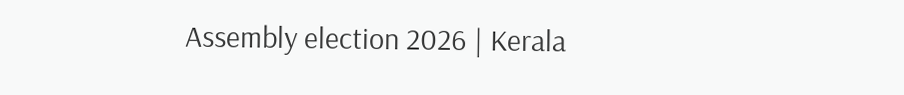Assembly election 2026 | Kerala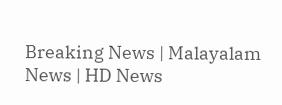Breaking News | Malayalam News | HD News